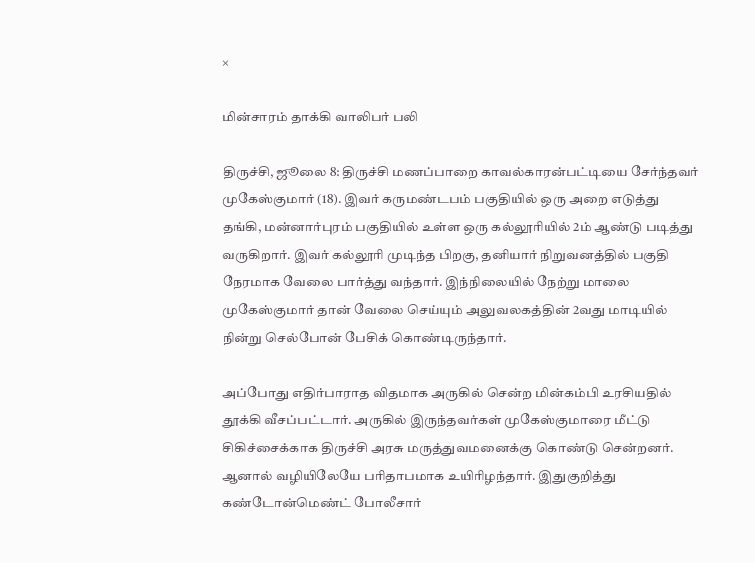×

மின்சாரம் தாக்கி வாலிபர் பலி

திருச்சி, ஜூலை 8: திருச்சி மணப்பாறை காவல்காரன்பட்டியை சேர்ந்தவர் முகேஸ்குமார் (18). இவர் கருமண்டபம் பகுதியில் ஒரு அறை எடுத்து தங்கி, மன்னார்புரம் பகுதியில் உள்ள ஒரு கல்லூரியில் 2ம் ஆண்டு படித்து வருகிறார். இவர் கல்லூரி முடிந்த பிறகு, தனியார் நிறுவனத்தில் பகுதி நேரமாக வேலை பார்த்து வந்தார். இந்நிலையில் நேற்று மாலை முகேஸ்குமார் தான் வேலை செய்யும் அலுவலகத்தின் 2வது மாடியில் நின்று செல்போன் பேசிக் கொண்டிருந்தார்.

அப்போது எதிர்பாராத விதமாக அருகில் சென்ற மின்கம்பி உரசியதில் தூக்கி வீசப்பட்டார். அருகில் இருந்தவர்கள் முகேஸ்குமாரை மீட்டு சிகிச்சைக்காக திருச்சி அரசு மருத்துவமனைக்கு கொண்டு சென்றனர். ஆனால் வழியிலேயே பரிதாபமாக உயிரிழந்தார். இதுகுறித்து கண்டோன்மெண்ட் போலீசார்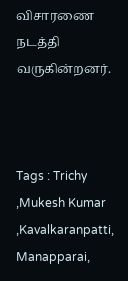விசாரணை நடத்தி வருகின்றனர்.



Tags : Trichy ,Mukesh Kumar ,Kavalkaranpatti, Manapparai,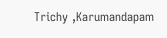Trichy ,Karumandapam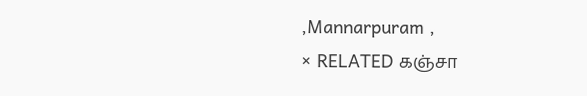,Mannarpuram ,
× RELATED கஞ்சா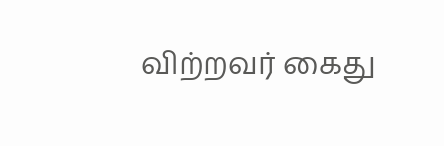விற்றவர் கைது